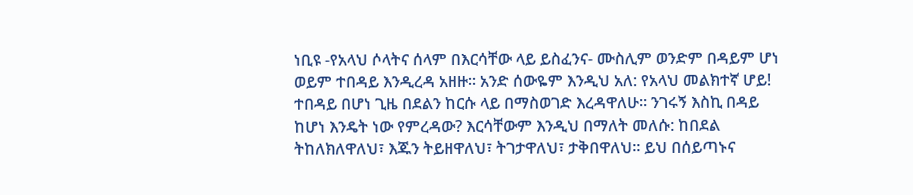ነቢዩ -የአላህ ሶላትና ሰላም በእርሳቸው ላይ ይስፈንና- ሙስሊም ወንድም በዳይም ሆነ ወይም ተበዳይ እንዲረዳ አዘዙ። አንድ ሰውዬም እንዲህ አለ: የአላህ መልክተኛ ሆይ! ተበዳይ በሆነ ጊዜ በደልን ከርሱ ላይ በማስወገድ እረዳዋለሁ። ንገሩኝ እስኪ በዳይ ከሆነ እንዴት ነው የምረዳው? እርሳቸውም እንዲህ በማለት መለሱ: ከበደል ትከለክለዋለህ፣ እጁን ትይዘዋለህ፣ ትገታዋለህ፣ ታቅበዋለህ። ይህ በሰይጣኑና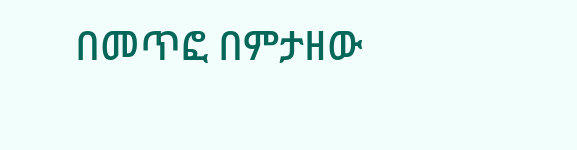በመጥፎ በምታዘው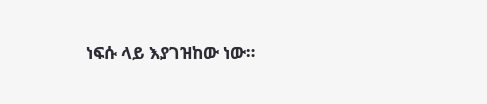ነፍሱ ላይ እያገዝከው ነው።